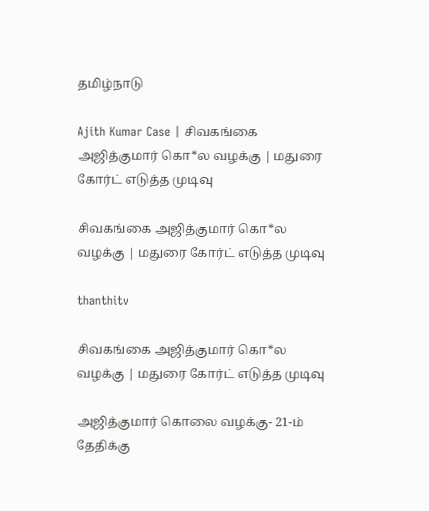தமிழ்நாடு

Ajith Kumar Case | சிவகங்கை அஜித்குமார் கொ*ல வழக்கு | மதுரை கோர்ட் எடுத்த முடிவு

சிவகங்கை அஜித்குமார் கொ*ல வழக்கு | மதுரை கோர்ட் எடுத்த முடிவு

thanthitv

சிவகங்கை அஜித்குமார் கொ*ல வழக்கு | மதுரை கோர்ட் எடுத்த முடிவு

அஜித்குமார் கொலை வழக்கு- 21-ம் தேதிக்கு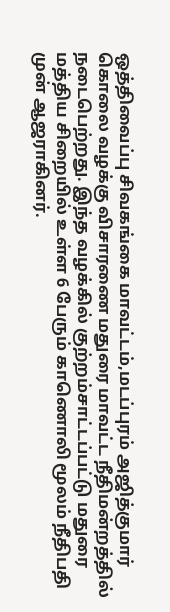ஒத்திவைப்பு சிவகங்கை மாவட்டம்,மடப்புரம் அஜித்குமார் கொலை வழக்கு விசாரணை மதுரை மாவட்ட நீதிமன்றத்தில் நடைபெற்றது. இந்த வழக்கில் குற்றம்சாட்டப்பட்டு மதுரை மத்திய சிறையில் உள்ள 6 பேரும் காணொலி மூலம் நீதிபதி முன் ஆஜராகினர்.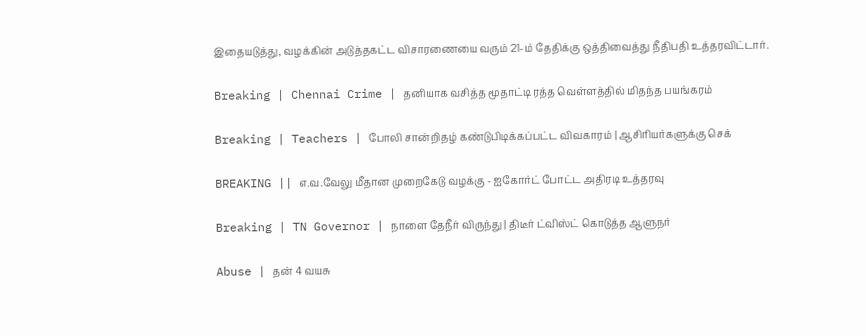இதையடுத்து, வழக்கின் அடுத்தகட்ட விசாரணையை வரும் 21-ம் தேதிக்கு ஒத்திவைத்து நீதிபதி உத்தரவிட்டார்.

Breaking | Chennai Crime | தனியாக வசித்த மூதாட்டி ரத்த வெள்ளத்தில் மிதந்த பயங்கரம்

Breaking | Teachers | போலி சான்றிதழ் கண்டுபிடிக்கப்பட்ட விவகாரம் | ஆசிரியர்களுக்கு செக்

BREAKING || எ.வ.வேலு மீதான முறைகேடு வழக்கு - ஐகோர்ட் போட்ட அதிரடி உத்தரவு

Breaking | TN Governor | நாளை தேநீர் விருந்து | திடீர் ட்விஸ்ட் கொடுத்த ஆளுநர்

Abuse | தன் 4 வயசு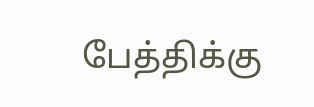பேத்திக்கு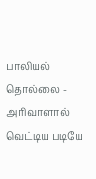பாலியல் தொல்லை - அரிவாளால் வெட்டிய படியே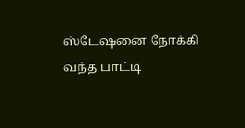ஸ்டேஷனை நோக்கி வந்த பாட்டி